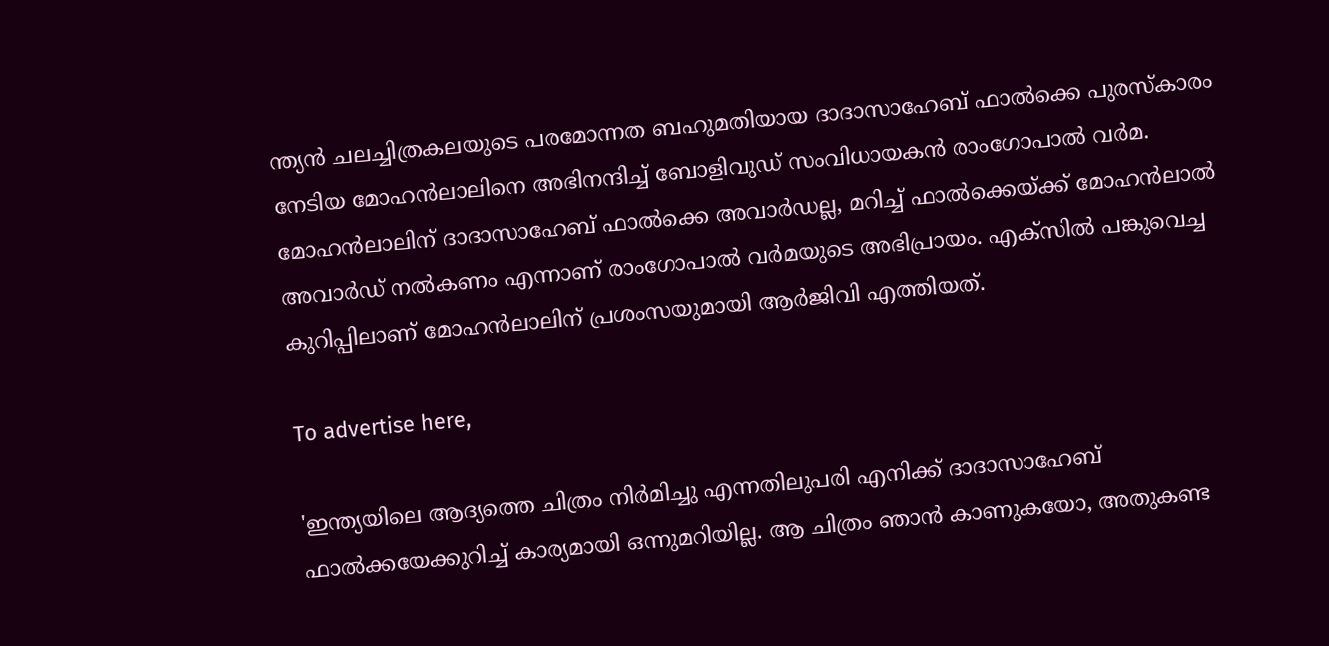ന്ത്യന്‍ ചലച്ചിത്രകലയുടെ പരമോന്നത ബഹുമതിയായ ദാദാസാഹേബ് ഫാല്‍ക്കെ പുരസ്‌കാരം നേടിയ മോഹന്‍ലാലിനെ അഭിനന്ദിച്ച് ബോളിവുഡ് സംവിധായകന്‍ രാംഗോപാല്‍ വര്‍മ. മോഹന്‍ലാലിന് ദാദാസാഹേബ് ഫാല്‍ക്കെ അവാര്‍ഡല്ല, മറിച്ച് ഫാല്‍ക്കെയ്ക്ക് മോഹന്‍ലാല്‍ അവാര്‍ഡ് നല്‍കണം എന്നാണ് രാംഗോപാല്‍ വര്‍മയുടെ അഭിപ്രായം. എക്‌സില്‍ പങ്കുവെച്ച കുറിപ്പിലാണ് മോഹന്‍ലാലിന് പ്രശംസയുമായി ആര്‍ജിവി എത്തിയത്.

To advertise here,

'ഇന്ത്യയിലെ ആദ്യത്തെ ചിത്രം നിര്‍മിച്ചു എന്നതിലുപരി എനിക്ക് ദാദാസാഹേബ് ഫാല്‍ക്കയേക്കുറിച്ച് കാര്യമായി ഒന്നുമറിയില്ല. ആ ചിത്രം ഞാന്‍ കാണുകയോ, അതുകണ്ട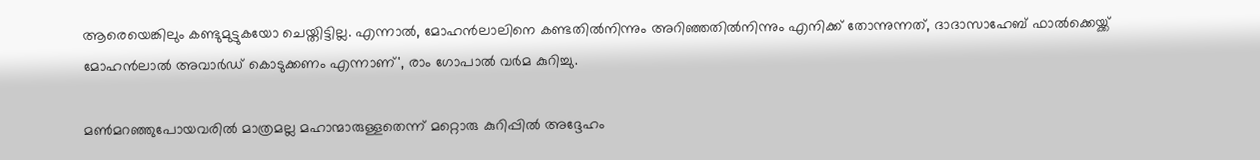ആരെയെങ്കിലും കണ്ടുമുട്ടുകയോ ചെയ്തിട്ടില്ല. എന്നാല്‍, മോഹന്‍ലാലിനെ കണ്ടതില്‍നിന്നും അറിഞ്ഞതില്‍നിന്നും എനിക്ക് തോന്നുന്നത്, ദാദാസാഹേബ് ഫാല്‍ക്കെയ്ക്ക് മോഹന്‍ലാല്‍ അവാര്‍ഡ് കൊടുക്കണം എന്നാണ്', രാം ഗോപാല്‍ വര്‍മ കുറിച്ചു.

മണ്‍മറഞ്ഞുപോയവരില്‍ മാത്രമല്ല മഹാന്മാരുള്ളതെന്ന് മറ്റൊരു കുറിപ്പില്‍ അദ്ദേഹം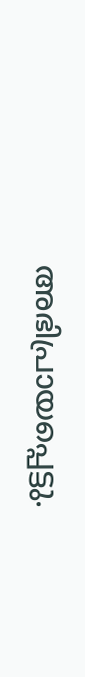അഭിപ്രായപ്പെട്ടു.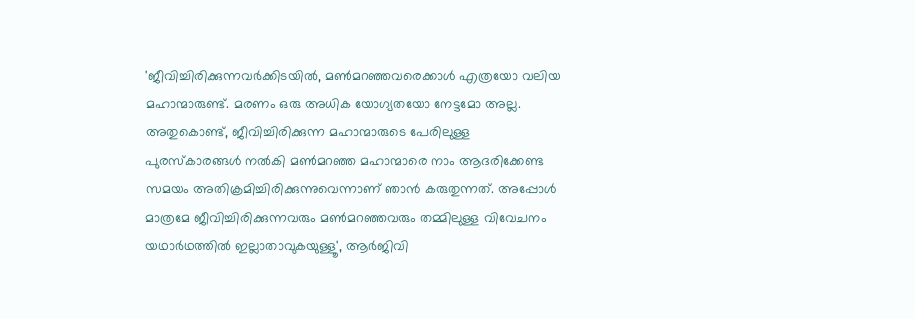'ജീവിച്ചിരിക്കുന്നവര്‍ക്കിടയില്‍, മണ്‍മറഞ്ഞവരെക്കാള്‍ എത്രയോ വലിയ മഹാന്മാരുണ്ട്. മരണം ഒരു അധിക യോഗ്യതയോ നേട്ടമോ അല്ല. അതുകൊണ്ട്, ജീവിച്ചിരിക്കുന്ന മഹാന്മാരുടെ പേരിലുള്ള പുരസ്‌കാരങ്ങള്‍ നല്‍കി മണ്‍മറഞ്ഞ മഹാന്മാരെ നാം ആദരിക്കേണ്ട സമയം അതിക്രമിച്ചിരിക്കുന്നുവെന്നാണ് ഞാന്‍ കരുതുന്നത്. അപ്പോള്‍ മാത്രമേ ജീവിച്ചിരിക്കുന്നവരും മണ്‍മറഞ്ഞവരും തമ്മിലുള്ള വിവേചനം യഥാര്‍ഥത്തില്‍ ഇല്ലാതാവുകയുള്ളൂ', ആര്‍ജിവി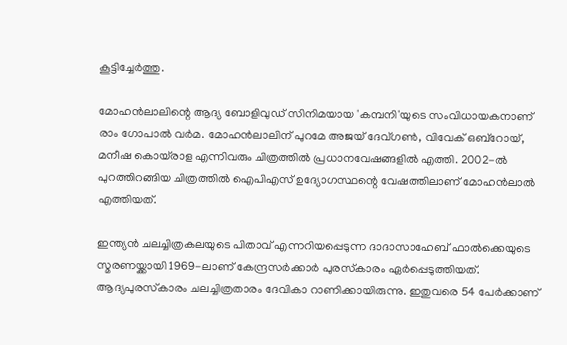കൂട്ടിച്ചേര്‍ത്തു.

മോഹന്‍ലാലിന്റെ ആദ്യ ബോളിവുഡ് സിനിമയായ 'കമ്പനി'യുടെ സംവിധായകനാണ് രാം ഗോപാല്‍ വര്‍മ. മോഹന്‍ലാലിന് പുറമേ അജയ് ദേവ്ഗണ്‍, വിവേക് ഒബ്‌റോയ്, മനീഷ കൊയ്‌രാള എന്നിവരും ചിത്രത്തില്‍ പ്രധാനവേഷങ്ങളില്‍ എത്തി. 2002-ല്‍ പുറത്തിറങ്ങിയ ചിത്രത്തില്‍ ഐപിഎസ് ഉദ്യോഗസ്ഥന്റെ വേഷത്തിലാണ് മോഹന്‍ലാല്‍ എത്തിയത്.

ഇന്ത്യന്‍ ചലച്ചിത്രകലയുടെ പിതാവ് എന്നറിയപ്പെടുന്ന ദാദാസാഹേബ് ഫാല്‍ക്കെയുടെ സ്മരണയ്ക്കായി 1969-ലാണ് കേന്ദ്രസര്‍ക്കാര്‍ പുരസ്‌കാരം ഏര്‍പ്പെടുത്തിയത്. ആദ്യപുരസ്‌കാരം ചലച്ചിത്രതാരം ദേവികാ റാണിക്കായിരുന്നു. ഇതുവരെ 54 പേര്‍ക്കാണ്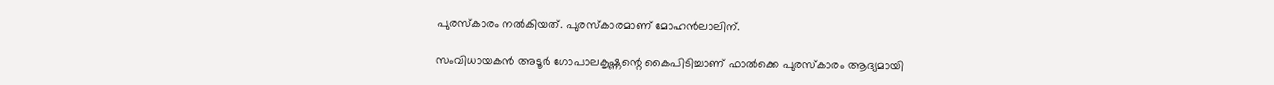പുരസ്‌കാരം നല്‍കിയത്. പുരസ്‌കാരമാണ് മോഹന്‍ലാലിന്.

സംവിധായകന്‍ അടൂര്‍ ഗോപാലകൃഷ്ണന്റെ കൈപിടിച്ചാണ് ഫാല്‍ക്കെ പുരസ്‌കാരം ആദ്യമായി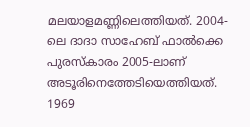മലയാളമണ്ണിലെത്തിയത്. 2004-ലെ ദാദാ സാഹേബ് ഫാല്‍ക്കെ പുരസ്‌കാരം 2005-ലാണ് അടൂരിനെത്തേടിയെത്തിയത്. 1969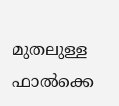മുതലുള്ള ഫാല്‍ക്കെ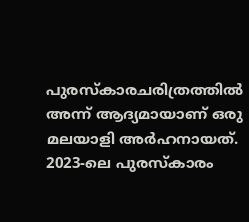പുരസ്‌കാരചരിത്രത്തില്‍ അന്ന് ആദ്യമായാണ് ഒരു മലയാളി അര്‍ഹനായത്. 2023-ലെ പുരസ്‌കാരം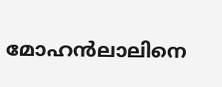മോഹന്‍ലാലിനെ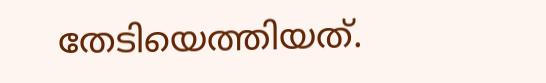തേടിയെത്തിയത്.